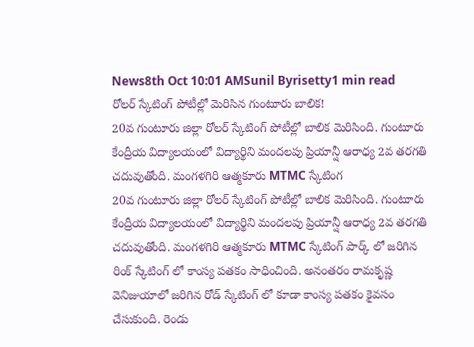News8th Oct 10:01 AMSunil Byrisetty1 min read
రోలర్ స్కేటింగ్ పోటీల్లో మెరిసిన గుంటూరు బాలిక!
20వ గుంటూరు జిల్లా రోలర్ స్కేటింగ్ పోటీల్లో బాలిక మెరిసింది. గుంటూరు కేంద్రీయ విద్యాలయంలో విద్యార్థిని మందలపు ప్రియాన్షీ ఆరాధ్య 2వ తరగతి చదువుతోంది. మంగళగిరి ఆత్మకూరు MTMC స్కేటింగ
20వ గుంటూరు జిల్లా రోలర్ స్కేటింగ్ పోటీల్లో బాలిక మెరిసింది. గుంటూరు కేంద్రీయ విద్యాలయంలో విద్యార్థిని మందలపు ప్రియాన్షీ ఆరాధ్య 2వ తరగతి చదువుతోంది. మంగళగిరి ఆత్మకూరు MTMC స్కేటింగ్ పార్క్ లో జరిగిన రింక్ స్కేటింగ్ లో కాంస్య పతకం సాధించింది. అనంతరం రామకృష్ణ వెనిజుయాలో జరిగిన రోడ్ స్కేటింగ్ లో కూడా కాంస్య పతకం కైవసం చేసుకుంది. రెండు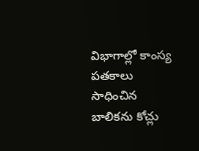విభాగాల్లో కాంస్య పతకాలు సాధించిన బాలికను కోచ్లు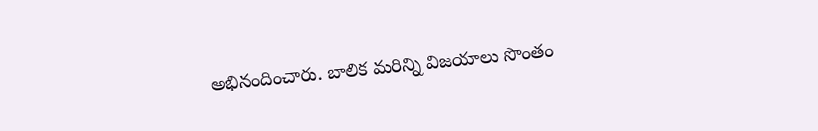అభినందించారు. బాలిక మరిన్ని విజయాలు సొంతం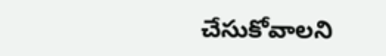చేసుకోవాలని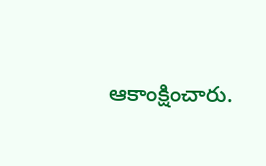ఆకాంక్షించారు.